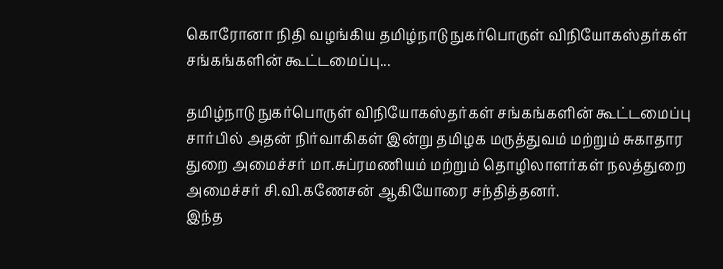கொரோனா நிதி வழங்கிய தமிழ்நாடு நுகர்பொருள் விநியோகஸ்தர்கள் சங்கங்களின் கூட்டமைப்பு...

தமிழ்நாடு நுகர்பொருள் விநியோகஸ்தர்கள் சங்கங்களின் கூட்டமைப்பு சார்பில் அதன் நிர்வாகிகள் இன்று தமிழக மருத்துவம் மற்றும் சுகாதார துறை அமைச்சர் மா.சுப்ரமணியம் மற்றும் தொழிலாளர்கள் நலத்துறை அமைச்சர் சி.வி.கணேசன் ஆகியோரை சந்தித்தனர்.
இந்த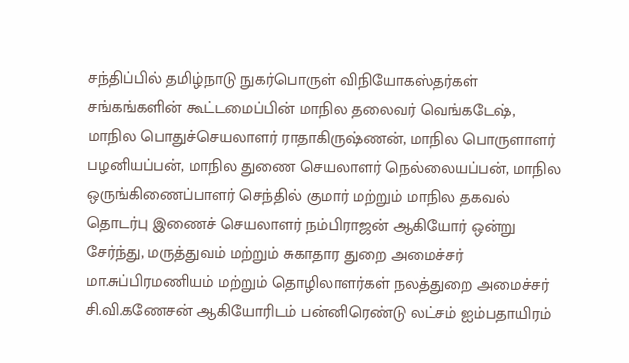சந்திப்பில் தமிழ்நாடு நுகர்பொருள் விநியோகஸ்தர்கள் சங்கங்களின் கூட்டமைப்பின் மாநில தலைவர் வெங்கடேஷ், மாநில பொதுச்செயலாளர் ராதாகிருஷ்ணன், மாநில பொருளாளர் பழனியப்பன், மாநில துணை செயலாளர் நெல்லையப்பன், மாநில ஒருங்கிணைப்பாளர் செந்தில் குமார் மற்றும் மாநில தகவல் தொடர்பு இணைச் செயலாளர் நம்பிராஜன் ஆகியோர் ஒன்று சேர்ந்து, மருத்துவம் மற்றும் சுகாதார துறை அமைச்சர் மா.சுப்பிரமணியம் மற்றும் தொழிலாளர்கள் நலத்துறை அமைச்சர் சி.வி.கணேசன் ஆகியோரிடம் பன்னிரெண்டு லட்சம் ஐம்பதாயிரம்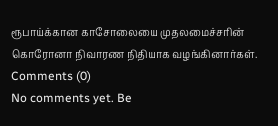ரூபாய்க்கான காசோலையை முதலமைச்சரின் கொரோனா நிவாரண நிதியாக வழங்கினார்கள்.
Comments (0)
No comments yet. Be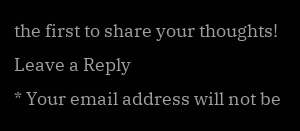the first to share your thoughts!
Leave a Reply
* Your email address will not be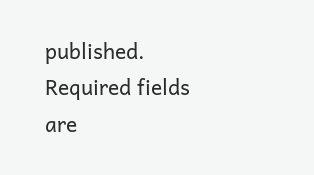published. Required fields are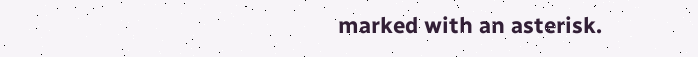marked with an asterisk.